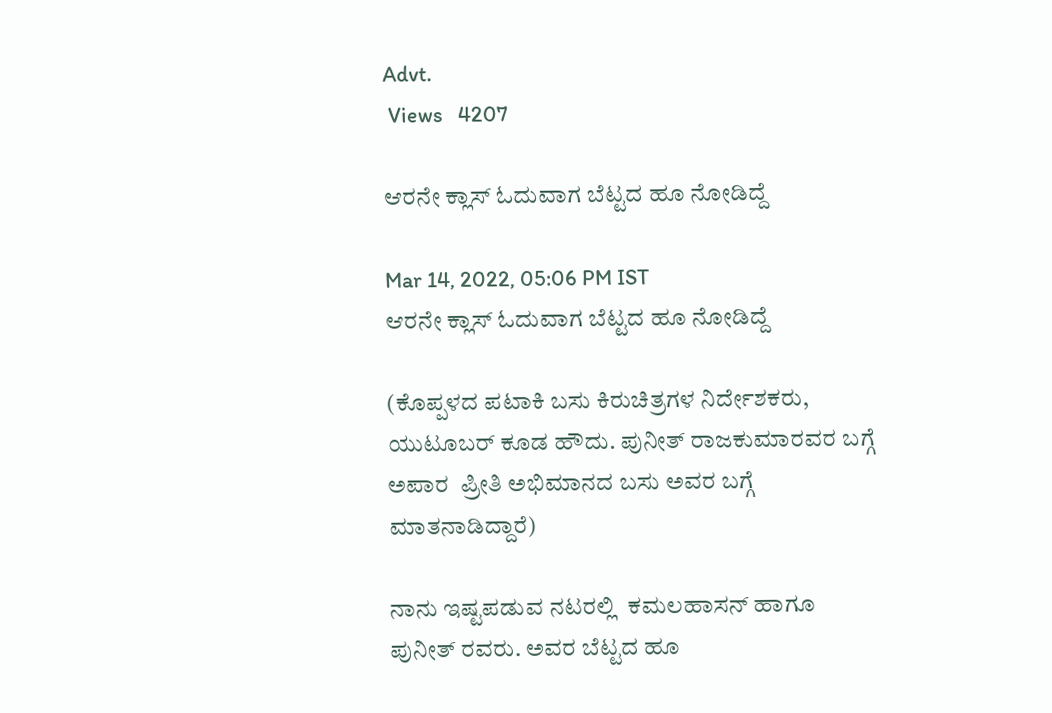Advt.
 Views   4207

ಆರನೇ ಕ್ಲಾಸ್ ಓದುವಾಗ ಬೆಟ್ಟದ ಹೂ ನೋಡಿದ್ದೆ

Mar 14, 2022, 05:06 PM IST
ಆರನೇ ಕ್ಲಾಸ್ ಓದುವಾಗ ಬೆಟ್ಟದ ಹೂ ನೋಡಿದ್ದೆ

(ಕೊಪ್ಪಳದ ಪಟಾಕಿ ಬಸು ಕಿರುಚಿತ್ರಗಳ ನಿರ್ದೇಶಕರು, ಯುಟೂಬರ್ ಕೂಡ ಹೌದು. ಪುನೀತ್ ರಾಜಕುಮಾರವರ ಬಗ್ಗೆ ಅಪಾರ  ಪ್ರೀತಿ ಅಭಿಮಾನದ ಬಸು ಅವರ ಬಗ್ಗೆ ಮಾತನಾಡಿದ್ದಾರೆ)

ನಾನು ಇಷ್ಟಪಡುವ ನಟರಲ್ಲಿ  ಕಮಲಹಾಸನ್ ಹಾಗೂ ಪುನೀತ್ ರವರು. ಅವರ ಬೆಟ್ಟದ ಹೂ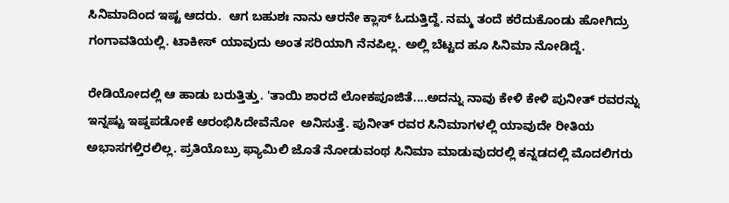ಸಿನಿಮಾದಿಂದ ಇಷ್ಟ ಆದರು.  ಆಗ ಬಹುಶಃ ನಾನು ಆರನೇ ಕ್ಲಾಸ್ ಓದುತ್ತಿದ್ದೆ. ನಮ್ಮ ತಂದೆ ಕರೆದುಕೊಂಡು ಹೋಗಿದ್ರು ಗಂಗಾವತಿಯಲ್ಲಿ. ಟಾಕೀಸ್ ಯಾವುದು ಅಂತ ಸರಿಯಾಗಿ ನೆನಪಿಲ್ಲ. ಅಲ್ಲಿ ಬೆಟ್ಟದ ಹೂ ಸಿನಿಮಾ ನೋಡಿದ್ದೆ.

ರೇಡಿಯೋದಲ್ಲಿ ಆ ಹಾಡು ಬರುತ್ತಿತ್ತು. 'ತಾಯಿ ಶಾರದೆ ಲೋಕಪೂಜಿತೆ....ಅದನ್ನು ನಾವು ಕೇಳಿ ಕೇಳಿ ಪುನೀತ್ ರವರನ್ನು ಇನ್ನಷ್ಟು ಇಷ್ಡಪಡೋಕೆ ಆರಂಭಿಸಿದೇವೆನೋ  ಅನಿಸುತ್ತೆ. ಪುನೀತ್ ರವರ ಸಿನಿಮಾಗಳಲ್ಲಿ ಯಾವುದೇ ರೀತಿಯ ಅಭಾಸಗಳ್ತಿರಲಿಲ್ಲ. ಪ್ರತಿಯೊಬ್ರು ಫ್ಯಾಮಿಲಿ ಜೊತೆ ನೋಡುವಂಥ ಸಿನಿಮಾ ಮಾಡುವುದರಲ್ಲಿ ಕನ್ನಡದಲ್ಲಿ ಮೊದಲಿಗರು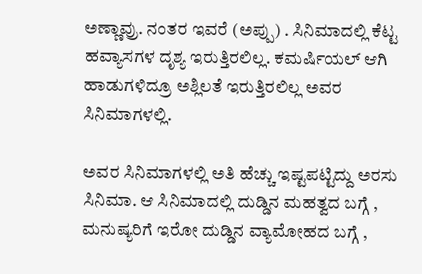ಅಣ್ಣಾವ್ರು. ನಂತರ ಇವರೆ (ಅಪ್ಪು) . ಸಿನಿಮಾದಲ್ಲಿ ಕೆಟ್ಟ ಹವ್ಯಾಸಗಳ ದೃಶ್ಯ ಇರುತ್ತಿರಲಿಲ್ಲ. ಕಮರ್ಷಿಯಲ್ ಆಗಿ ಹಾಡುಗಳಿದ್ರೂ ಅಶ್ಲಿಲತೆ ಇರುತ್ತಿರಲಿಲ್ಲ ಅವರ ಸಿನಿಮಾಗಳಲ್ಲಿ.

ಅವರ ಸಿನಿಮಾಗಳಲ್ಲಿ ಅತಿ ಹೆಚ್ಚು ಇಷ್ಟಪಟ್ಟಿದ್ದು ಅರಸು ಸಿನಿಮಾ. ಆ ಸಿನಿಮಾದಲ್ಲಿ ದುಡ್ಡಿನ ಮಹತ್ವದ ಬಗ್ಗೆ , ಮನುಷ್ಯರಿಗೆ ಇರೋ ದುಡ್ಡಿನ ವ್ಯಾಮೋಹದ ಬಗ್ಗೆ ,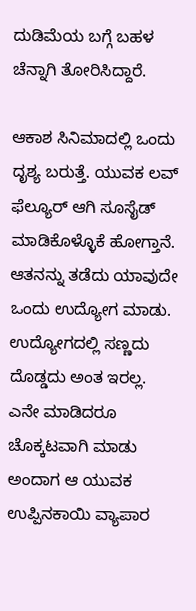ದುಡಿಮೆಯ ಬಗ್ಗೆ ಬಹಳ ಚೆನ್ನಾಗಿ ತೋರಿಸಿದ್ದಾರೆ.

ಆಕಾಶ ಸಿನಿಮಾದಲ್ಲಿ ಒಂದು ದೃಶ್ಯ ಬರುತ್ತೆ. ಯುವಕ ಲವ್ ಫೆಲ್ಯೂರ್ ಆಗಿ ಸೂಸೈಡ್ ಮಾಡಿಕೊಳ್ಳೊಕೆ ಹೋಗ್ತಾನೆ. ಆತನನ್ನು ತಡೆದು ಯಾವುದೇ ಒಂದು ಉದ್ಯೋಗ ಮಾಡು. ಉದ್ಯೋಗದಲ್ಲಿ ಸಣ್ಣದು ದೊಡ್ಡದು ಅಂತ ಇರಲ್ಲ. ಎನೇ ಮಾಡಿದರೂ ಚೊಕ್ಕಟವಾಗಿ ಮಾಡು ಅಂದಾಗ ಆ ಯುವಕ ಉಪ್ಪಿನಕಾಯಿ ವ್ಯಾಪಾರ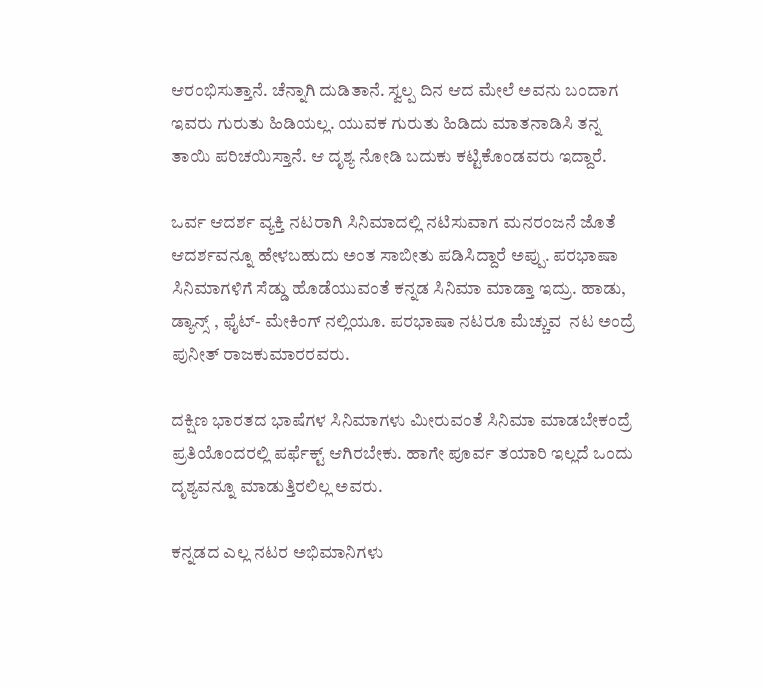ಆರಂಭಿಸುತ್ತಾನೆ. ಚೆನ್ನಾಗಿ ದುಡಿತಾನೆ. ಸ್ವಲ್ಪ ದಿನ ಆದ ಮೇಲೆ ಅವನು ಬಂದಾಗ ಇವರು ಗುರುತು ಹಿಡಿಯಲ್ಲ. ಯುವಕ ಗುರುತು ಹಿಡಿದು ಮಾತನಾಡಿಸಿ ತನ್ನ ತಾಯಿ ಪರಿಚಯಿಸ್ತಾನೆ. ಆ ದೃಶ್ಯ ನೋಡಿ ಬದುಕು ಕಟ್ಟಿಕೊಂಡವರು ಇದ್ದಾರೆ.

ಒರ್ವ ಆದರ್ಶ ವ್ಯಕ್ತಿ ನಟರಾಗಿ ಸಿನಿಮಾದಲ್ಲಿ ನಟಿಸುವಾಗ ಮನರಂಜನೆ ಜೊತೆ ಆದರ್ಶವನ್ನೂ ಹೇಳಬಹುದು ಅಂತ ಸಾಬೀತು ಪಡಿಸಿದ್ದಾರೆ ಅಪ್ಪು. ಪರಭಾಷಾ ಸಿನಿಮಾಗಳಿಗೆ ಸೆಡ್ಡು ಹೊಡೆಯುವಂತೆ ಕನ್ನಡ ಸಿನಿಮಾ ಮಾಡ್ತಾ ಇದ್ರು. ಹಾಡು, ಡ್ಯಾನ್ಸ್ , ಫೈಟ್- ಮೇಕಿಂಗ್ ನಲ್ಲಿಯೂ. ಪರಭಾಷಾ ನಟರೂ ಮೆಚ್ಚುವ  ನಟ ಅಂದ್ರೆ ಪುನೀತ್ ರಾಜಕುಮಾರರವರು.

ದಕ್ಷಿಣ ಭಾರತದ ಭಾಷೆಗಳ ಸಿನಿಮಾಗಳು ಮೀರುವಂತೆ ಸಿನಿಮಾ ಮಾಡಬೇಕಂದ್ರೆ ಪ್ರತಿಯೊಂದರಲ್ಲಿ ಪರ್ಫೆಕ್ಟ್ ಆಗಿರಬೇಕು. ಹಾಗೇ ಪೂರ್ವ ತಯಾರಿ ಇಲ್ಲದೆ ಒಂದು ದೃಶ್ಯವನ್ನೂ ಮಾಡುತ್ತಿರಲಿಲ್ಲ ಅವರು.

ಕನ್ನಡದ ಎಲ್ಲ ನಟರ ಅಭಿಮಾನಿಗಳು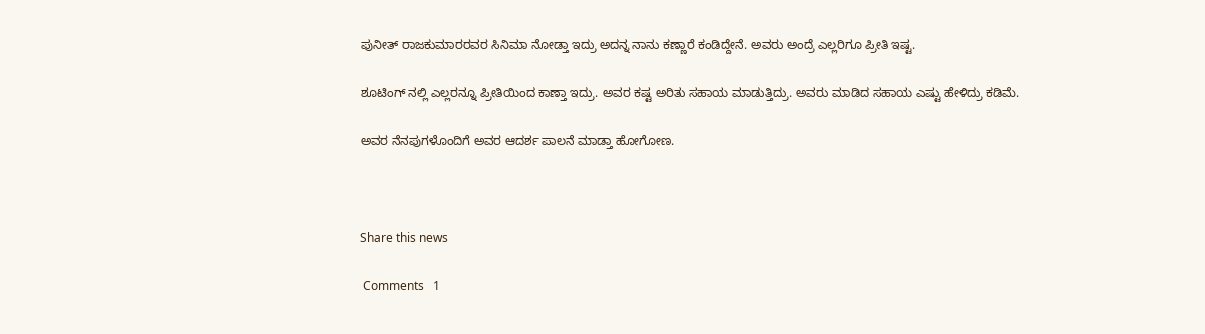ಪುನೀತ್ ರಾಜಕುಮಾರರವರ ಸಿನಿಮಾ ನೋಡ್ತಾ ಇದ್ರು ಅದನ್ನ ನಾನು ಕಣ್ಣಾರೆ ಕಂಡಿದ್ದೇನೆ. ಅವರು ಅಂದ್ರೆ ಎಲ್ಲರಿಗೂ ಪ್ರೀತಿ ಇಷ್ಟ.

ಶೂಟಿಂಗ್ ನಲ್ಲಿ ಎಲ್ಲರನ್ನೂ ಪ್ರೀತಿಯಿಂದ ಕಾಣ್ತಾ ಇದ್ರು. ಅವರ ಕಷ್ಟ ಅರಿತು ಸಹಾಯ ಮಾಡುತ್ತಿದ್ರು. ಅವರು ಮಾಡಿದ ಸಹಾಯ ಎಷ್ಟು ಹೇಳಿದ್ರು ಕಡಿಮೆ.

ಅವರ ನೆನಪುಗಳೊಂದಿಗೆ ಅವರ ಆದರ್ಶ ಪಾಲನೆ ಮಾಡ್ತಾ ಹೋಗೋಣ.



Share this news

 Comments   1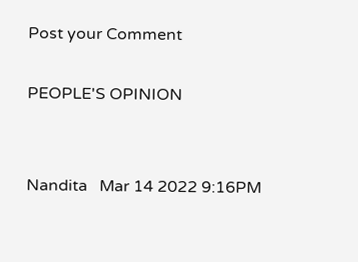Post your Comment

PEOPLE'S OPINION


Nandita   Mar 14 2022 9:16PM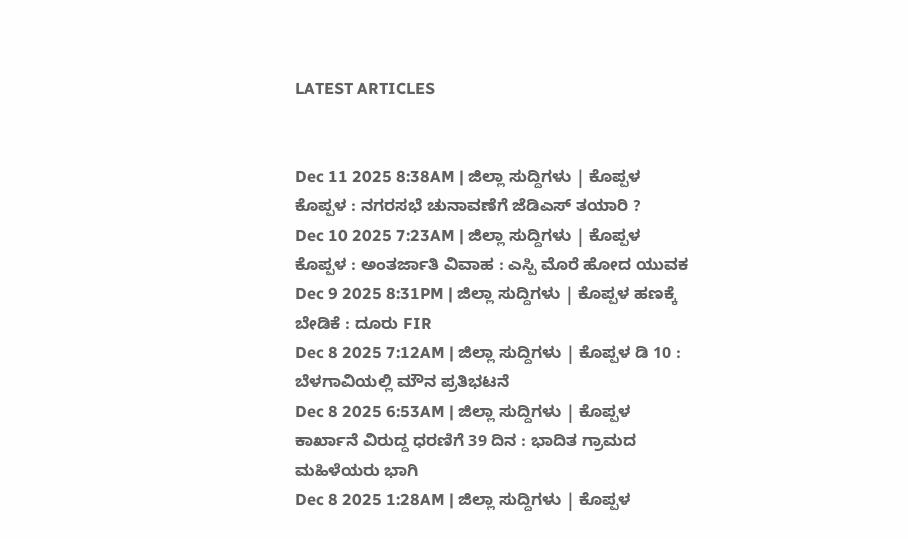LATEST ARTICLES


Dec 11 2025 8:38AM | ಜಿಲ್ಲಾ ಸುದ್ದಿಗಳು | ಕೊಪ್ಪಳ ಕೊಪ್ಪಳ : ನಗರಸಭೆ ಚುನಾವಣೆಗೆ ಜೆಡಿಎಸ್ ತಯಾರಿ ?
Dec 10 2025 7:23AM | ಜಿಲ್ಲಾ ಸುದ್ದಿಗಳು | ಕೊಪ್ಪಳ ಕೊಪ್ಪಳ : ಅಂತರ್ಜಾತಿ ವಿವಾಹ : ಎಸ್ಪಿ ಮೊರೆ ಹೋದ ಯುವಕ
Dec 9 2025 8:31PM | ಜಿಲ್ಲಾ ಸುದ್ದಿಗಳು | ಕೊಪ್ಪಳ ಹಣಕ್ಕೆ ಬೇಡಿಕೆ : ದೂರು FIR
Dec 8 2025 7:12AM | ಜಿಲ್ಲಾ ಸುದ್ದಿಗಳು | ಕೊಪ್ಪಳ ಡಿ 10 : ಬೆಳಗಾವಿಯಲ್ಲಿ ಮೌನ ಪ್ರತಿಭಟನೆ
Dec 8 2025 6:53AM | ಜಿಲ್ಲಾ ಸುದ್ದಿಗಳು | ಕೊಪ್ಪಳ ಕಾರ್ಖಾನೆ ವಿರುದ್ದ ಧರಣಿಗೆ 39 ದಿನ : ಭಾದಿತ ಗ್ರಾಮದ ಮಹಿಳೆಯರು ಭಾಗಿ
Dec 8 2025 1:28AM | ಜಿಲ್ಲಾ ಸುದ್ದಿಗಳು | ಕೊಪ್ಪಳ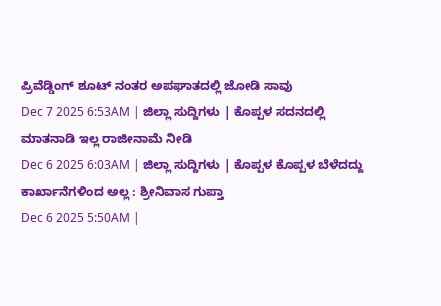ಪ್ರಿವೆಡ್ಡಿಂಗ್ ಶೂಟ್ ನಂತರ ಅಪಘಾತದಲ್ಲಿ ಜೋಡಿ ಸಾವು
Dec 7 2025 6:53AM | ಜಿಲ್ಲಾ ಸುದ್ದಿಗಳು | ಕೊಪ್ಪಳ ಸದನದಲ್ಲಿ ಮಾತನಾಡಿ ಇಲ್ಲ ರಾಜೀನಾಮೆ ನೀಡಿ
Dec 6 2025 6:03AM | ಜಿಲ್ಲಾ ಸುದ್ದಿಗಳು | ಕೊಪ್ಪಳ ಕೊಪ್ಪಳ ಬೆಳೆದದ್ದು ಕಾರ್ಖಾನೆಗಳಿಂದ ಅಲ್ಲ : ಶ್ರೀನಿವಾಸ ಗುಪ್ತಾ
Dec 6 2025 5:50AM |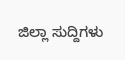ಜಿಲ್ಲಾ ಸುದ್ದಿಗಳು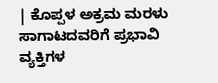| ಕೊಪ್ಪಳ ಅಕ್ರಮ ಮರಳು ಸಾಗಾಟದವರಿಗೆ ಪ್ರಭಾವಿ ವ್ಯಕ್ತಿಗಳ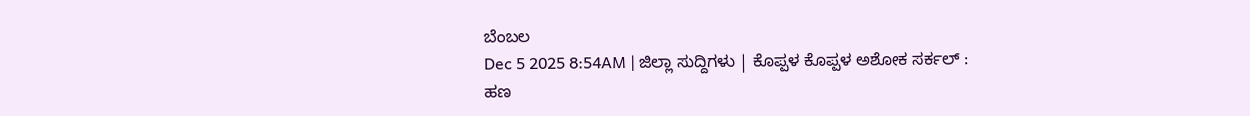ಬೆಂಬಲ
Dec 5 2025 8:54AM | ಜಿಲ್ಲಾ ಸುದ್ದಿಗಳು | ಕೊಪ್ಪಳ ಕೊಪ್ಪಳ ಅಶೋಕ ಸರ್ಕಲ್ : ಹಣ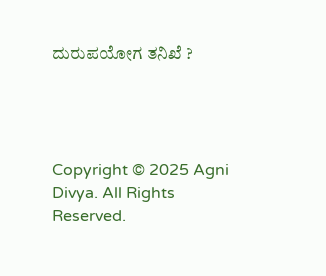ದುರುಪಯೋಗ ತನಿಖೆ ?




Copyright © 2025 Agni Divya. All Rights Reserved.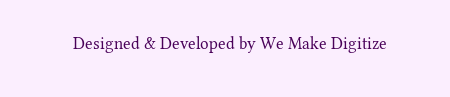Designed & Developed by We Make Digitize